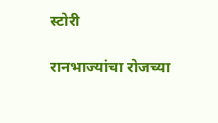स्टोरी

रानभाज्यांचा रोजच्या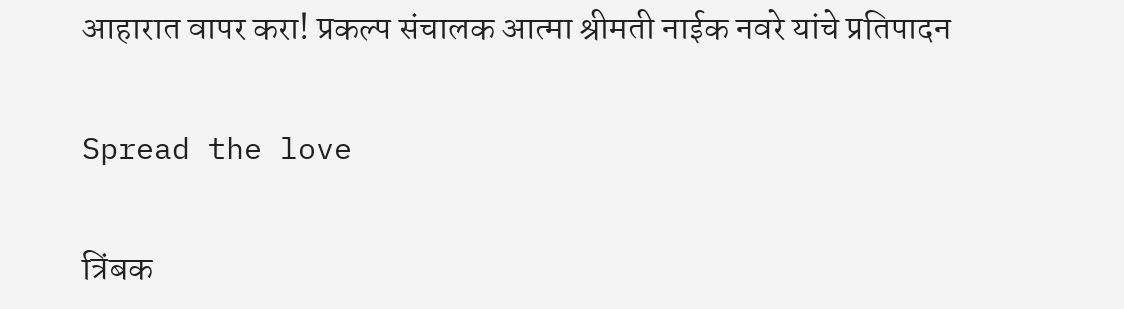आहारात वापर करा! प्रकल्प संचालक आत्मा श्रीमती नाईक नवरे यांचे प्रतिपादन

Spread the love

त्रिंबक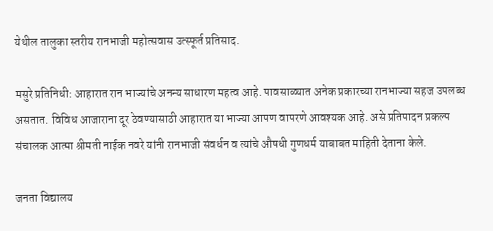येथील तालुका स्तरीय रानभाजी महोत्सवास उत्स्फूर्त प्रतिसाद.

मसुरे प्रतिनिधी: आहारात रान भाज्यांचे अनन्य साधारण महत्व आहे. पावसाळ्यात अनेक प्रकारच्या रानभाज्या सहज उपलब्ध असतात. विविध आजाराना दूर ठेवण्यासाठी आहारात या भाज्या आपण वापरणे आवश्यक आहे. असे प्रतिपादन प्रकल्प संचालक आत्मा श्रीमती नाईक नवरे यांनी रानभाजी संवर्धन व त्यांचे औषधी गुणधर्म याबाबत माहिती देताना केले.

जनता विद्यालय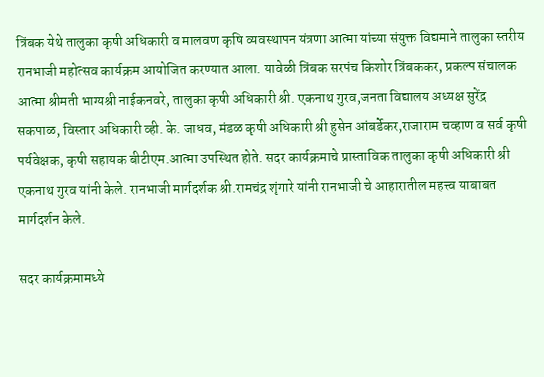त्रिंबक येथे तालुका कृषी अधिकारी व मालवण कृषि व्यवस्थापन यंत्रणा आत्मा यांच्या संयुक्त विद्यमाने तालुका स्तरीय रानभाजी महोत्सव कार्यक्रम आयोजित करण्यात आला. यावेळी त्रिंबक सरपंच किशोर त्रिंबककर, प्रकल्प संचालक आत्मा श्रीमती भाग्यश्री नाईकनवरे, तालुका कृषी अधिकारी श्री. एकनाथ गुरव,जनता विद्यालय अध्यक्ष सुरेंद्र सकपाळ, विस्तार अधिकारी व्ही. के. जाधव, मंडळ कृषी अधिकारी श्री हुसेन आंबर्डेकर,राजाराम चव्हाण व सर्व कृषी पर्यवेक्षक, कृषी सहायक बीटीएम.आत्मा उपस्थित होते. सदर कार्यक्रमाचे प्रास्ताविक तालुका कृषी अधिकारी श्री एकनाथ गुरव यांनी केले. रानभाजी मार्गदर्शक श्री.रामचंद्र शृंगारे यांनी रानभाजी चे आहारातील महत्त्व याबाबत मार्गदर्शन केले.

सदर कार्यक्रमामध्ये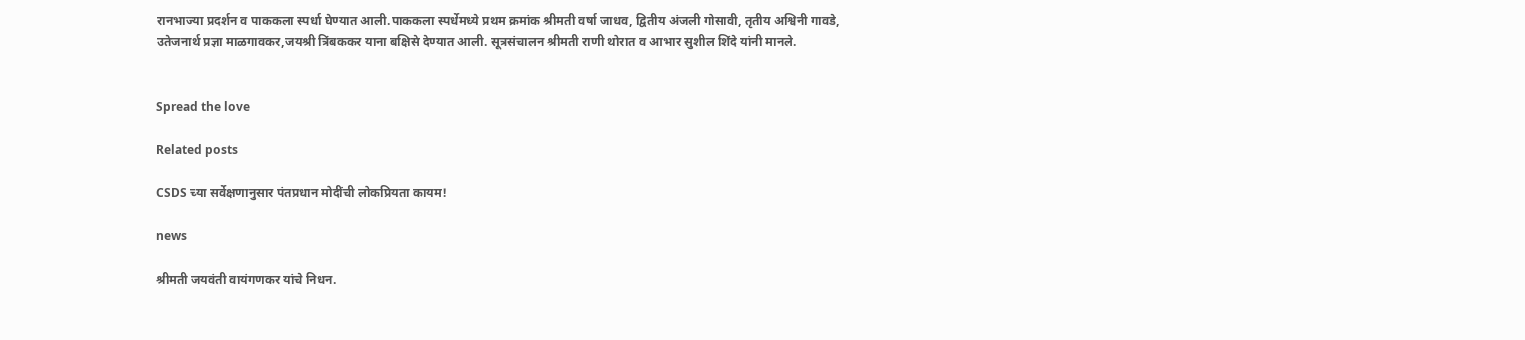रानभाज्या प्रदर्शन व पाककला स्पर्धा घेण्यात आली.पाककला स्पर्धेमध्ये प्रथम क्रमांक श्रीमती वर्षा जाधव, द्वितीय अंजली गोसावी, तृतीय अश्विनी गावडे, उतेजनार्थ प्रज्ञा माळगावकर,जयश्री त्रिंबककर याना बक्षिसे देण्यात आली. सूत्रसंचालन श्रीमती राणी थोरात व आभार सुशील शिंदे यांनी मानले.


Spread the love

Related posts

CSDS च्या सर्वेक्षणानुसार पंतप्रधान मोदींची लोकप्रियता कायम!

news

श्रीमती जयवंती वायंगणकर यांचे निधन.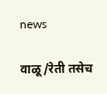news

वाळू/रेती तसेच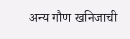अन्य गौण खनिजाची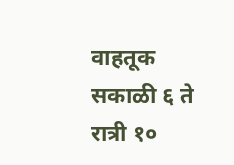वाहतूक सकाळी ६ ते रात्री १०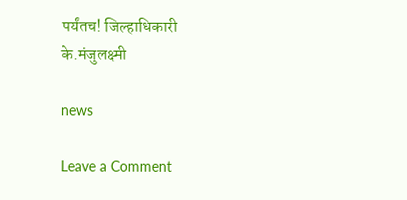पर्यंतच! जिल्हाधिकारी के.मंजुलक्ष्मी

news

Leave a Comment